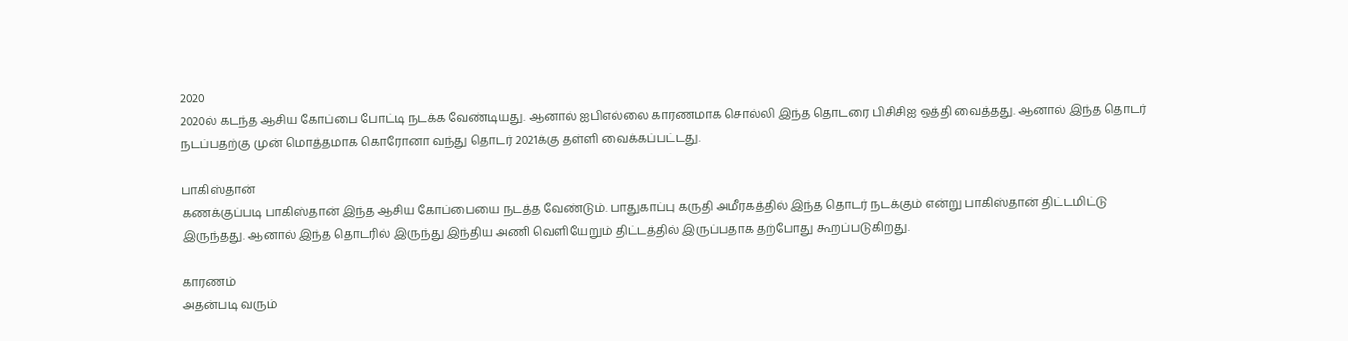2020
2020ல் கடந்த ஆசிய கோப்பை போட்டி நடக்க வேண்டியது. ஆனால் ஐபிஎல்லை காரணமாக சொல்லி இந்த தொடரை பிசிசிஐ ஒத்தி வைத்தது. ஆனால் இந்த தொடர் நடப்பதற்கு முன் மொத்தமாக கொரோனா வந்து தொடர் 2021க்கு தள்ளி வைக்கப்பட்டது.

பாகிஸ்தான்
கணக்குப்படி பாகிஸ்தான் இந்த ஆசிய கோப்பையை நடத்த வேண்டும். பாதுகாப்பு கருதி அமீரகத்தில் இந்த தொடர் நடக்கும் என்று பாகிஸ்தான் திட்டமிட்டு இருந்தது. ஆனால் இந்த தொடரில் இருந்து இந்திய அணி வெளியேறும் திட்டத்தில் இருப்பதாக தற்போது கூறப்படுகிறது.

காரணம்
அதன்படி வரும்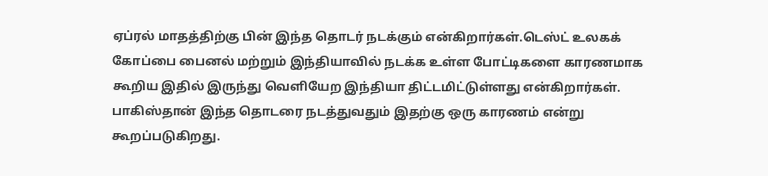ஏப்ரல் மாதத்திற்கு பின் இந்த தொடர் நடக்கும் என்கிறார்கள்.டெஸ்ட் உலகக் கோப்பை பைனல் மற்றும் இந்தியாவில் நடக்க உள்ள போட்டிகளை காரணமாக கூறிய இதில் இருந்து வெளியேற இந்தியா திட்டமிட்டுள்ளது என்கிறார்கள். பாகிஸ்தான் இந்த தொடரை நடத்துவதும் இதற்கு ஒரு காரணம் என்று கூறப்படுகிறது.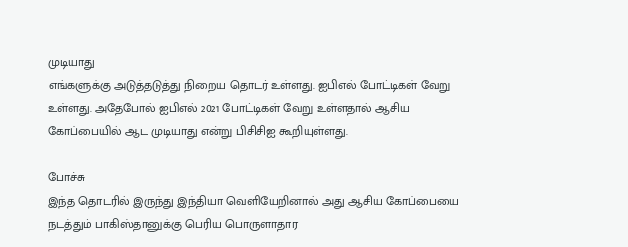முடியாது
எங்களுக்கு அடுத்தடுத்து நிறைய தொடர் உள்ளது. ஐபிஎல் போட்டிகள் வேறு உள்ளது. அதேபோல் ஐபிஎல் 2021 போட்டிகள் வேறு உள்ளதால் ஆசிய கோப்பையில் ஆட முடியாது என்று பிசிசிஐ கூறியுள்ளது.

போச்சு
இந்த தொடரில் இருந்து இந்தியா வெளியேறினால் அது ஆசிய கோப்பையை நடத்தும் பாகிஸ்தானுக்கு பெரிய பொருளாதார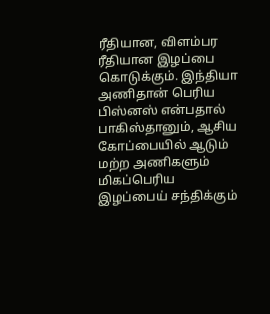ரீதியான, விளம்பர ரீதியான இழப்பை கொடுக்கும். இந்தியா அணிதான் பெரிய பிஸ்னஸ் என்பதால் பாகிஸ்தானும், ஆசிய கோப்பையில் ஆடும் மற்ற அணிகளும் மிகப்பெரிய இழப்பைய் சந்திக்கும்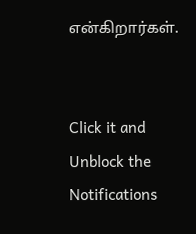என்கிறார்கள்.


Click it and Unblock the Notifications